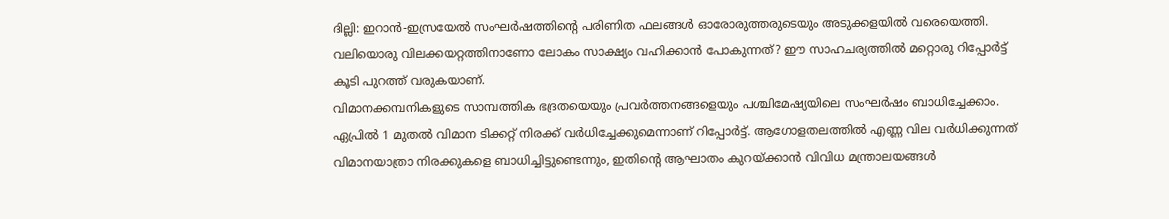ദില്ലി: ഇറാൻ-ഇസ്രയേൽ സംഘർഷത്തിന്റെ പരിണിത ഫലങ്ങൾ ഓരോരുത്തരുടെയും അടുക്കളയിൽ വരെയെത്തി. വലിയൊരു വിലക്കയറ്റത്തിനാണോ ലോകം സാക്ഷ്യം വഹിക്കാൻ പോകുന്നത്? ഈ സാഹചര്യത്തിൽ മറ്റൊരു റിപ്പോർട്ട് കൂടി പുറത്ത് വരുകയാണ്.
വിമാനക്കമ്പനികളുടെ സാമ്പത്തിക ഭദ്രതയെയും പ്രവർത്തനങ്ങളെയും പശ്ചിമേഷ്യയിലെ സംഘർഷം ബാധിച്ചേക്കാം.
ഏപ്രിൽ 1 മുതൽ വിമാന ടിക്കറ്റ് നിരക്ക് വർധിച്ചേക്കുമെന്നാണ് റിപ്പോർട്ട്. ആഗോളതലത്തിൽ എണ്ണ വില വർധിക്കുന്നത് വിമാനയാത്രാ നിരക്കുകളെ ബാധിച്ചിട്ടുണ്ടെന്നും, ഇതിന്റെ ആഘാതം കുറയ്ക്കാൻ വിവിധ മന്ത്രാലയങ്ങൾ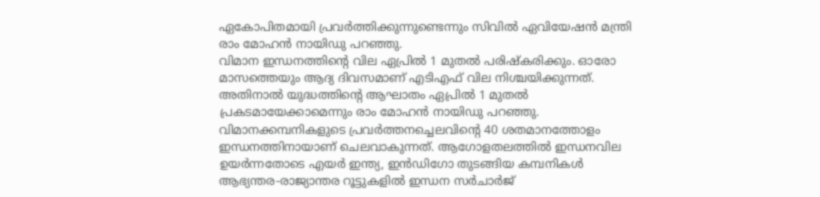ഏകോപിതമായി പ്രവർത്തിക്കുന്നുണ്ടെന്നും സിവിൽ ഏവിയേഷൻ മന്ത്രി രാം മോഹൻ നായിഡു പറഞ്ഞു.
വിമാന ഇന്ധനത്തിന്റെ വില ഏപ്രിൽ 1 മുതൽ പരിഷ്കരിക്കും. ഓരോ മാസത്തെയും ആദ്യ ദിവസമാണ് എടിഎഫ് വില നിശ്ചയിക്കുന്നത്. അതിനാൽ യുദ്ധത്തിന്റെ ആഘാതം ഏപ്രിൽ 1 മുതൽ പ്രകടമായേക്കാമെന്നും രാം മോഹൻ നായിഡു പറഞ്ഞു.
വിമാനക്കമ്പനികളുടെ പ്രവർത്തനച്ചെലവിന്റെ 40 ശതമാനത്തോളം ഇന്ധനത്തിനായാണ് ചെലവാകുന്നത്. ആഗോളതലത്തിൽ ഇന്ധനവില ഉയർന്നതോടെ എയർ ഇന്ത്യ, ഇൻഡിഗോ തുടങ്ങിയ കമ്പനികൾ ആഭ്യന്തര-രാജ്യാന്തര റൂട്ടുകളിൽ ഇന്ധന സർചാർജ്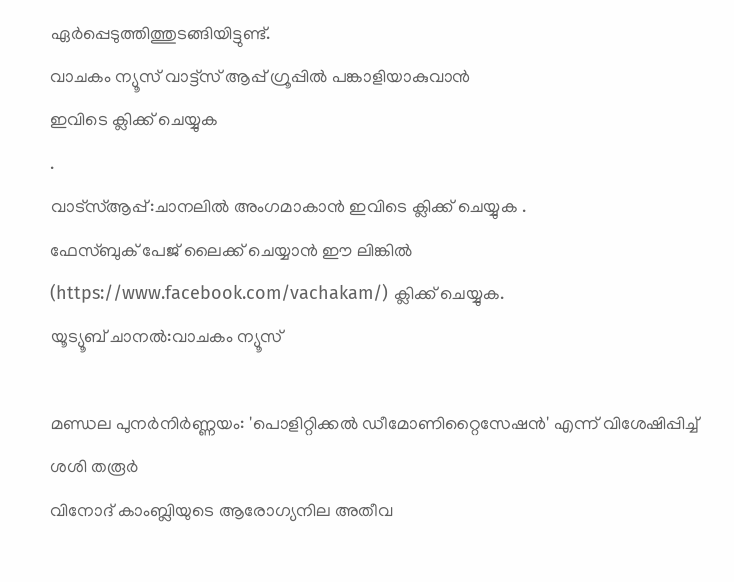ഏർപ്പെടുത്തിത്തുടങ്ങിയിട്ടുണ്ട്.
വാചകം ന്യൂസ് വാട്ട്സ് ആപ്പ് ഗ്രൂപ്പിൽ പങ്കാളിയാകുവാൻ
ഇവിടെ ക്ലിക്ക് ചെയ്യുക
.
വാട്സ്ആപ്പ്:ചാനലിൽ അംഗമാകാൻ ഇവിടെ ക്ലിക്ക് ചെയ്യുക .
ഫേസ്ബുക് പേജ് ലൈക്ക് ചെയ്യാൻ ഈ ലിങ്കിൽ (https://www.facebook.com/vachakam/) ക്ലിക്ക് ചെയ്യുക.
യൂട്യൂബ് ചാനൽ:വാചകം ന്യൂസ്

മണ്ഡല പുനർനിർണ്ണയം: 'പൊളിറ്റിക്കൽ ഡീമോണിറ്റൈസേഷൻ' എന്ന് വിശേഷിപ്പിച്ച് ശശി തരൂർ
വിനോദ് കാംബ്ലിയുടെ ആരോഗ്യനില അതീവ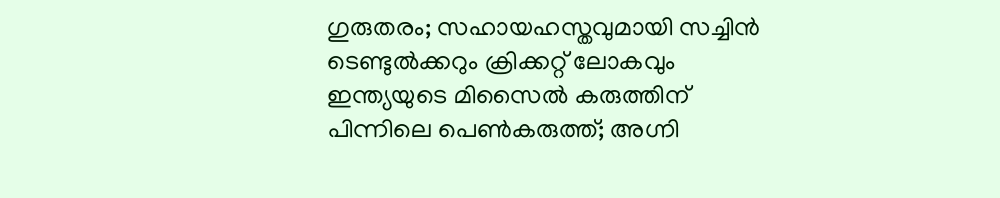ഗുരുതരം; സഹായഹസ്തവുമായി സച്ചിൻ ടെണ്ടുൽക്കറും ക്രിക്കറ്റ് ലോകവും
ഇന്ത്യയുടെ മിസൈൽ കരുത്തിന് പിന്നിലെ പെൺകരുത്ത്; അഗ്നി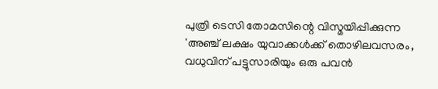പുത്രി ടെസി തോമസിന്റെ വിസ്മയിപ്പിക്കുന്ന
'അഞ്ച് ലക്ഷം യുവാക്കൾക്ക് തൊഴിലവസരം, വധുവിന് പട്ടുസാരിയും ഒരു പവൻ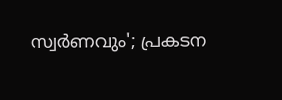സ്വർണവും'; പ്രകടന